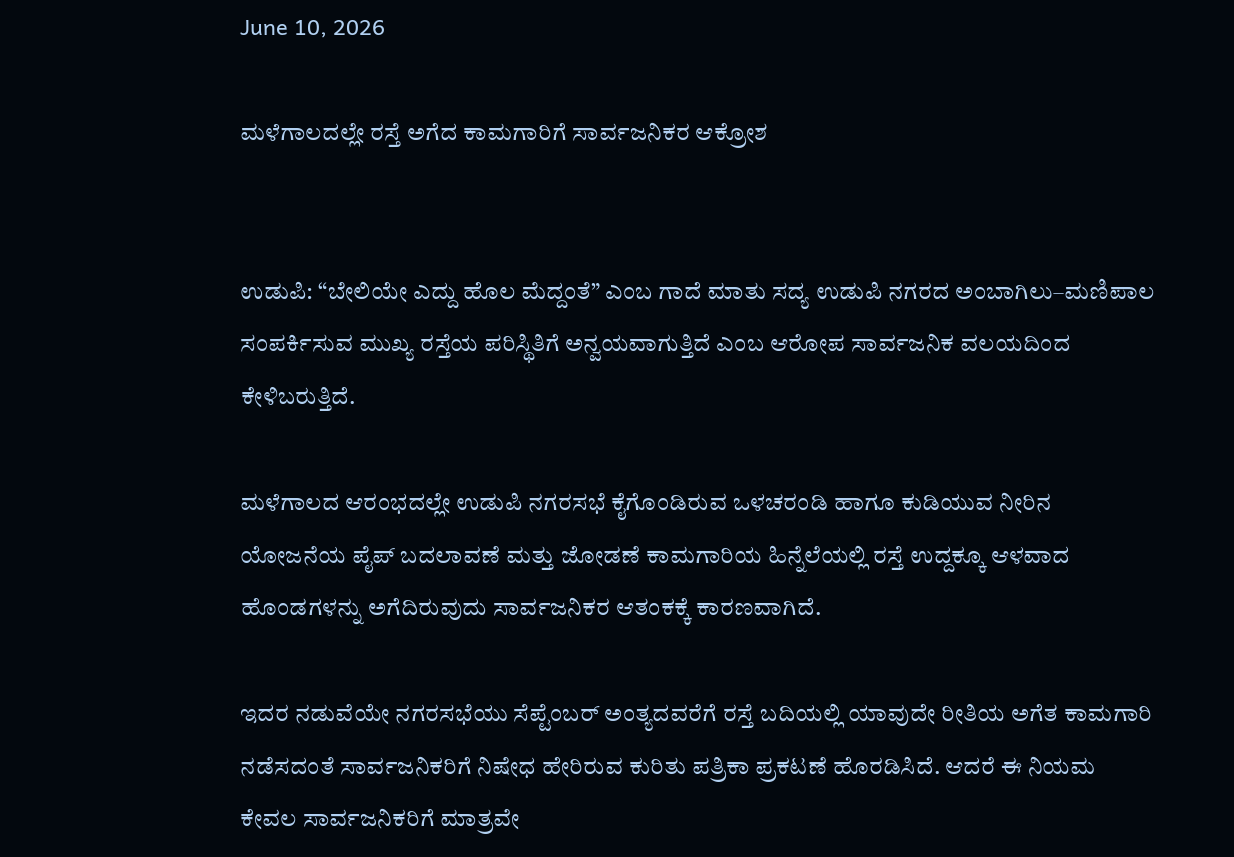June 10, 2026

ಮಳೆಗಾಲದಲ್ಲೇ ರಸ್ತೆ ಅಗೆದ ಕಾಮಗಾರಿಗೆ ಸಾರ್ವಜನಿಕರ ಆಕ್ರೋಶ


ಉಡುಪಿ: “ಬೇಲಿಯೇ ಎದ್ದು ಹೊಲ ಮೆದ್ದಂತೆ” ಎಂಬ ಗಾದೆ ಮಾತು ಸದ್ಯ ಉಡುಪಿ ನಗರದ ಅಂಬಾಗಿಲು–ಮಣಿಪಾಲ ಸಂಪರ್ಕಿಸುವ ಮುಖ್ಯ ರಸ್ತೆಯ ಪರಿಸ್ಥಿತಿಗೆ ಅನ್ವಯವಾಗುತ್ತಿದೆ ಎಂಬ ಆರೋಪ ಸಾರ್ವಜನಿಕ ವಲಯದಿಂದ ಕೇಳಿಬರುತ್ತಿದೆ.

ಮಳೆಗಾಲದ ಆರಂಭದಲ್ಲೇ ಉಡುಪಿ ನಗರಸಭೆ ಕೈಗೊಂಡಿರುವ ಒಳಚರಂಡಿ ಹಾಗೂ ಕುಡಿಯುವ ನೀರಿನ ಯೋಜನೆಯ ಪೈಪ್ ಬದಲಾವಣೆ ಮತ್ತು ಜೋಡಣೆ ಕಾಮಗಾರಿಯ ಹಿನ್ನೆಲೆಯಲ್ಲಿ ರಸ್ತೆ ಉದ್ದಕ್ಕೂ ಆಳವಾದ ಹೊಂಡಗಳನ್ನು ಅಗೆದಿರುವುದು ಸಾರ್ವಜನಿಕರ ಆತಂಕಕ್ಕೆ ಕಾರಣವಾಗಿದೆ.

ಇದರ ನಡುವೆಯೇ ನಗರಸಭೆಯು ಸೆಪ್ಟೆಂಬರ್ ಅಂತ್ಯದವರೆಗೆ ರಸ್ತೆ ಬದಿಯಲ್ಲಿ ಯಾವುದೇ ರೀತಿಯ ಅಗೆತ ಕಾಮಗಾರಿ ನಡೆಸದಂತೆ ಸಾರ್ವಜನಿಕರಿಗೆ ನಿಷೇಧ ಹೇರಿರುವ ಕುರಿತು ಪತ್ರಿಕಾ ಪ್ರಕಟಣೆ ಹೊರಡಿಸಿದೆ. ಆದರೆ ಈ ನಿಯಮ ಕೇವಲ ಸಾರ್ವಜನಿಕರಿಗೆ ಮಾತ್ರವೇ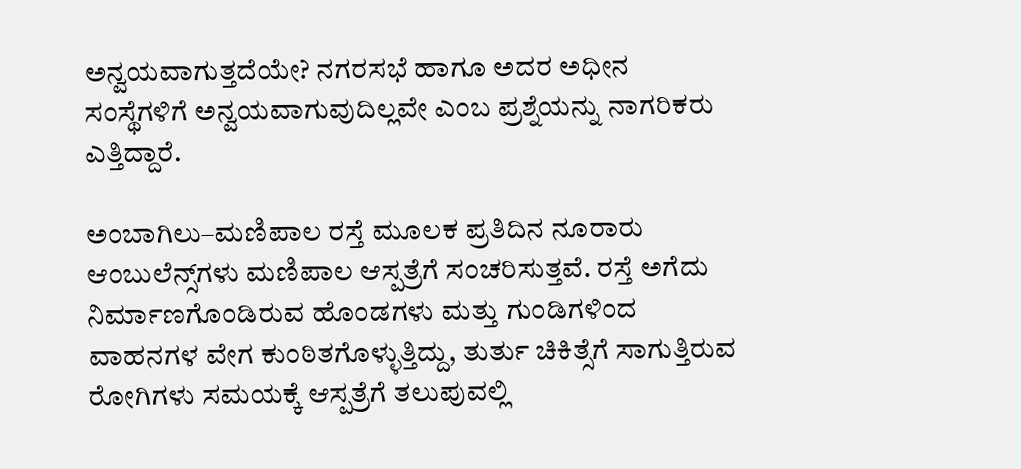ಅನ್ವಯವಾಗುತ್ತದೆಯೇ? ನಗರಸಭೆ ಹಾಗೂ ಅದರ ಅಧೀನ ಸಂಸ್ಥೆಗಳಿಗೆ ಅನ್ವಯವಾಗುವುದಿಲ್ಲವೇ ಎಂಬ ಪ್ರಶ್ನೆಯನ್ನು ನಾಗರಿಕರು ಎತ್ತಿದ್ದಾರೆ.

ಅಂಬಾಗಿಲು–ಮಣಿಪಾಲ ರಸ್ತೆ ಮೂಲಕ ಪ್ರತಿದಿನ ನೂರಾರು ಆಂಬುಲೆನ್ಸ್‌ಗಳು ಮಣಿಪಾಲ ಆಸ್ಪತ್ರೆಗೆ ಸಂಚರಿಸುತ್ತವೆ. ರಸ್ತೆ ಅಗೆದು ನಿರ್ಮಾಣಗೊಂಡಿರುವ ಹೊಂಡಗಳು ಮತ್ತು ಗುಂಡಿಗಳಿಂದ ವಾಹನಗಳ ವೇಗ ಕುಂಠಿತಗೊಳ್ಳುತ್ತಿದ್ದು, ತುರ್ತು ಚಿಕಿತ್ಸೆಗೆ ಸಾಗುತ್ತಿರುವ ರೋಗಿಗಳು ಸಮಯಕ್ಕೆ ಆಸ್ಪತ್ರೆಗೆ ತಲುಪುವಲ್ಲಿ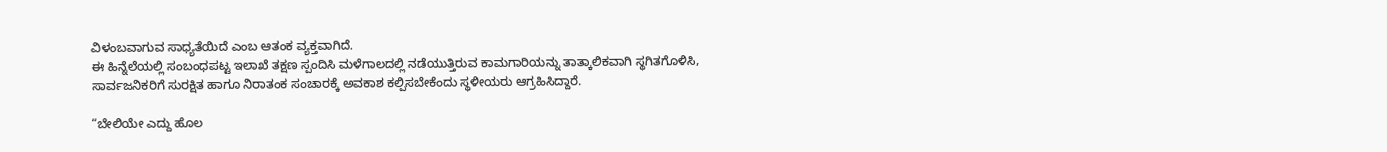ವಿಳಂಬವಾಗುವ ಸಾಧ್ಯತೆಯಿದೆ ಎಂಬ ಆತಂಕ ವ್ಯಕ್ತವಾಗಿದೆ.
ಈ ಹಿನ್ನೆಲೆಯಲ್ಲಿ ಸಂಬಂಧಪಟ್ಟ ಇಲಾಖೆ ತಕ್ಷಣ ಸ್ಪಂದಿಸಿ ಮಳೆಗಾಲದಲ್ಲಿ ನಡೆಯುತ್ತಿರುವ ಕಾಮಗಾರಿಯನ್ನು ತಾತ್ಕಾಲಿಕವಾಗಿ ಸ್ಥಗಿತಗೊಳಿಸಿ, ಸಾರ್ವಜನಿಕರಿಗೆ ಸುರಕ್ಷಿತ ಹಾಗೂ ನಿರಾತಂಕ ಸಂಚಾರಕ್ಕೆ ಅವಕಾಶ ಕಲ್ಪಿಸಬೇಕೆಂದು ಸ್ಥಳೀಯರು ಆಗ್ರಹಿಸಿದ್ದಾರೆ.

“ಬೇಲಿಯೇ ಎದ್ದು ಹೊಲ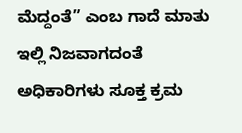ಮೆದ್ದಂತೆ” ಎಂಬ ಗಾದೆ ಮಾತು ಇಲ್ಲಿ ನಿಜವಾಗದಂತೆ ಅಧಿಕಾರಿಗಳು ಸೂಕ್ತ ಕ್ರಮ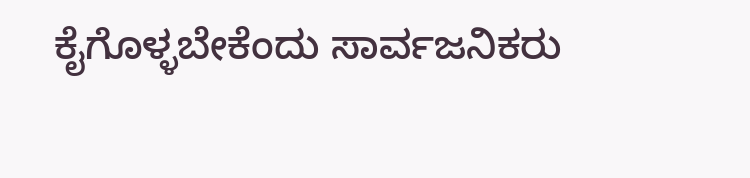ಕೈಗೊಳ್ಳಬೇಕೆಂದು ಸಾರ್ವಜನಿಕರು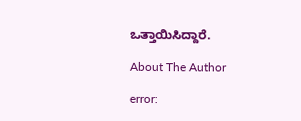ಒತ್ತಾಯಿಸಿದ್ದಾರೆ.

About The Author

error: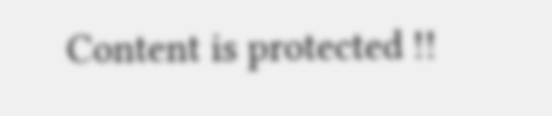Content is protected !!